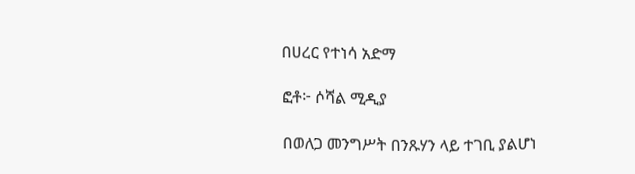በሀረር የተነሳ አድማ

ፎቶ፦ ሶሻል ሚዲያ

በወለጋ መንግሥት በንጹሃን ላይ ተገቢ ያልሆነ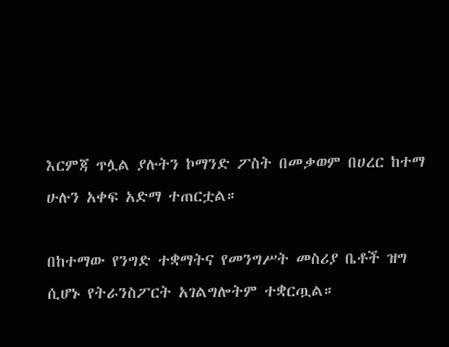እርምጃ ጥሏል ያሉትን ኮማንድ ፖስት በመቃወም በሀረር ከተማ ሁሉን አቀፍ አድማ ተጠርቷል።

በከተማው የንግድ ተቋማትና የመንግሥት መስሪያ ቤቶች ዝግ ሲሆኑ የትራንስፖርት አገልግሎትም ተቋርጧል።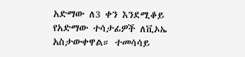አድማው ለ3 ቀን እንደሚቆይ የአድማው ተሳታፊዎች ለቪኦኤ አስታውቀዋል። ተመሳሳይ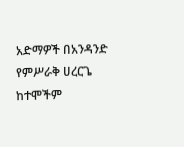አድማዎች በአንዳንድ የምሥራቅ ሀረርጌ ከተሞችም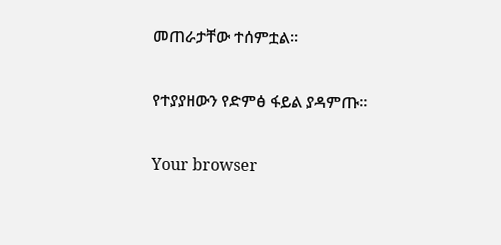መጠራታቸው ተሰምቷል።

የተያያዘውን የድምፅ ፋይል ያዳምጡ።

Your browser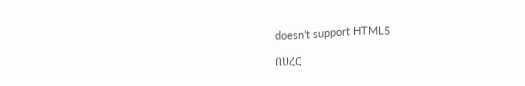doesn’t support HTML5

በሀረር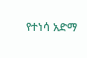የተነሳ አድማ